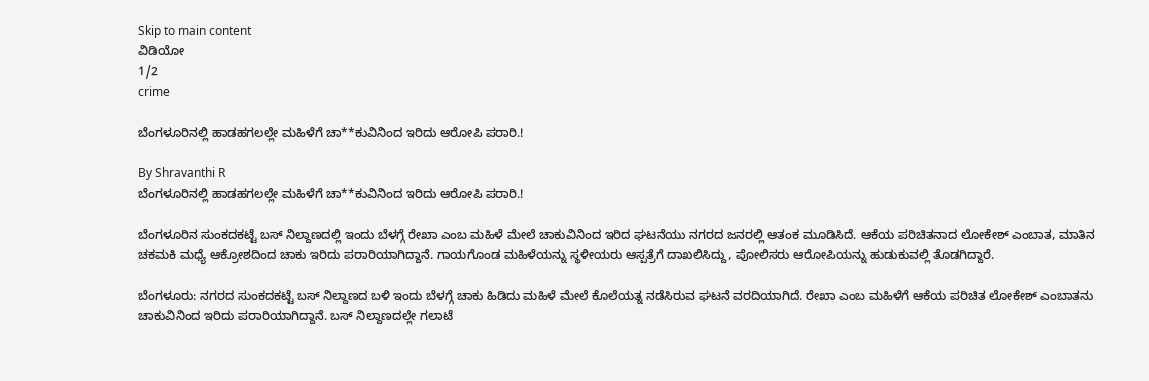Skip to main content
ವಿಡಿಯೋ
1/2
crime

ಬೆಂಗಳೂರಿನಲ್ಲಿ ಹಾಡಹಗಲಲ್ಲೇ ಮಹಿಳೆಗೆ ಚಾ**ಕುವಿನಿಂದ ಇರಿದು ಆರೋಪಿ ಪರಾರಿ.!

By Shravanthi R
ಬೆಂಗಳೂರಿನಲ್ಲಿ ಹಾಡಹಗಲಲ್ಲೇ ಮಹಿಳೆಗೆ ಚಾ**ಕುವಿನಿಂದ ಇರಿದು ಆರೋಪಿ ಪರಾರಿ.!

ಬೆಂಗಳೂರಿನ ಸುಂಕದಕಟ್ಟೆ ಬಸ್ ನಿಲ್ದಾಣದಲ್ಲಿ ಇಂದು ಬೆಳಗ್ಗೆ ರೇಖಾ ಎಂಬ ಮಹಿಳೆ ಮೇಲೆ ಚಾಕುವಿನಿಂದ ಇರಿದ ಘಟನೆಯು ನಗರದ ಜನರಲ್ಲಿ ಆತಂಕ ಮೂಡಿಸಿದೆ. ಆಕೆಯ ಪರಿಚಿತನಾದ ಲೋಕೇಶ್‌ ಎಂಬಾತ, ಮಾತಿನ ಚಕಮಕಿ ಮಧ್ಯೆ ಆಕ್ರೋಶದಿಂದ ಚಾಕು ಇರಿದು ಪರಾರಿಯಾಗಿದ್ದಾನೆ. ಗಾಯಗೊಂಡ ಮಹಿಳೆಯನ್ನು ಸ್ಥಳೀಯರು ಆಸ್ಪತ್ರೆಗೆ ದಾಖಲಿಸಿದ್ದು, ಪೋಲಿಸರು ಆರೋಪಿಯನ್ನು ಹುಡುಕುವಲ್ಲಿ ತೊಡಗಿದ್ದಾರೆ.

ಬೆಂಗಳೂರು: ನಗರದ ಸುಂಕದಕಟ್ಟೆ ಬಸ್ ನಿಲ್ದಾಣದ ಬಳಿ ಇಂದು ಬೆಳಗ್ಗೆ ಚಾಕು ಹಿಡಿದು ಮಹಿಳೆ ಮೇಲೆ ಕೊಲೆಯತ್ನ ನಡೆಸಿರುವ ಘಟನೆ ವರದಿಯಾಗಿದೆ. ರೇಖಾ ಎಂಬ ಮಹಿಳೆಗೆ ಆಕೆಯ ಪರಿಚಿತ ಲೋಕೇಶ್ ಎಂಬಾತನು ಚಾಕುವಿನಿಂದ ಇರಿದು ಪರಾರಿಯಾಗಿದ್ದಾನೆ. ಬಸ್‌ ನಿಲ್ದಾಣದಲ್ಲೇ ಗಲಾಟೆ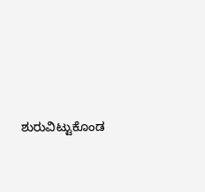ಶುರುವಿಟ್ಟುಕೊಂಡ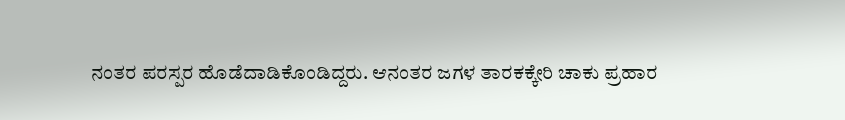ನಂತರ ಪರಸ್ಪರ ಹೊಡೆದಾಡಿಕೊಂಡಿದ್ದರು. ಆನಂತರ ಜಗಳ ತಾರಕಕ್ಕೇರಿ ಚಾಕು ಪ್ರಹಾರ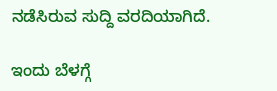ನಡೆಸಿರುವ ಸುದ್ದಿ ವರದಿಯಾಗಿದೆ.

ಇಂದು ಬೆಳಗ್ಗೆ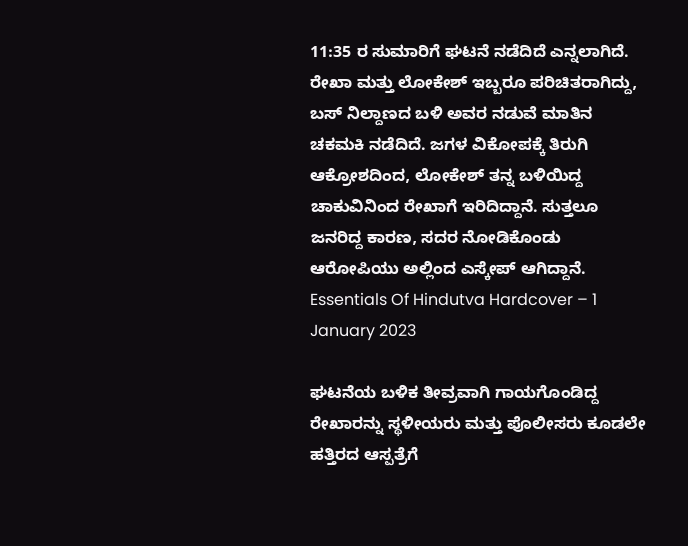11:35 ರ ಸುಮಾರಿಗೆ ಘಟನೆ ನಡೆದಿದೆ ಎನ್ನಲಾಗಿದೆ. ರೇಖಾ ಮತ್ತು ಲೋಕೇಶ್ ಇಬ್ಬರೂ ಪರಿಚಿತರಾಗಿದ್ದು, ಬಸ್ ನಿಲ್ದಾಣದ ಬಳಿ ಅವರ ನಡುವೆ ಮಾತಿನ ಚಕಮಕಿ ನಡೆದಿದೆ. ಜಗಳ ವಿಕೋಪಕ್ಕೆ ತಿರುಗಿ ಆಕ್ರೋಶದಿಂದ, ಲೋಕೇಶ್ ತನ್ನ ಬಳಿಯಿದ್ದ ಚಾಕುವಿನಿಂದ ರೇಖಾಗೆ ಇರಿದಿದ್ದಾನೆ. ಸುತ್ತಲೂ ಜನರಿದ್ದ ಕಾರಣ, ಸದರ ನೋಡಿಕೊಂಡು ಆರೋಪಿಯು ಅಲ್ಲಿಂದ ಎಸ್ಕೇಪ್‌ ಆಗಿದ್ದಾನೆ. Essentials Of Hindutva Hardcover – 1 January 2023

ಘಟನೆಯ ಬಳಿಕ ತೀವ್ರವಾಗಿ ಗಾಯಗೊಂಡಿದ್ದ ರೇಖಾರನ್ನು ಸ್ಥಳೀಯರು ಮತ್ತು ಪೊಲೀಸರು ಕೂಡಲೇ ಹತ್ತಿರದ ಆಸ್ಪತ್ರೆಗೆ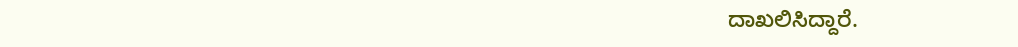ದಾಖಲಿಸಿದ್ದಾರೆ.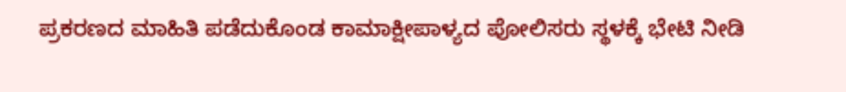ಪ್ರಕರಣದ ಮಾಹಿತಿ ಪಡೆದುಕೊಂಡ ಕಾಮಾಕ್ಷೀಪಾಳ್ಯದ ಪೋಲಿಸರು ಸ್ಥಳಕ್ಕೆ ಭೇಟಿ ನೀಡಿ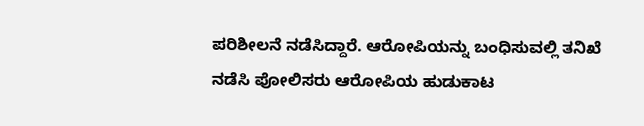ಪರಿಶೀಲನೆ ನಡೆಸಿದ್ದಾರೆ. ಆರೋಪಿಯನ್ನು ಬಂಧಿಸುವಲ್ಲಿ ತನಿಖೆ ನಡೆಸಿ ಪೋಲಿಸರು ಆರೋಪಿಯ ಹುಡುಕಾಟ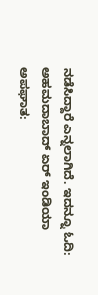ನಡೆಸಿದ್ದಾರೆ ಎನ್ನಲಾಗಿದೆ. ಇದನ್ನೂ ಓದಿ: ಅಹಮದಾಬಾದ್ ಏರ್ ಇಂಡಿಯಾ ಅಪಘಾತ: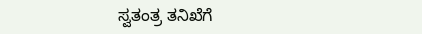ಸ್ವತಂತ್ರ ತನಿಖೆಗೆ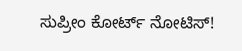ಸುಪ್ರೀಂ ಕೋರ್ಟ್ ನೋಟಿಸ್!